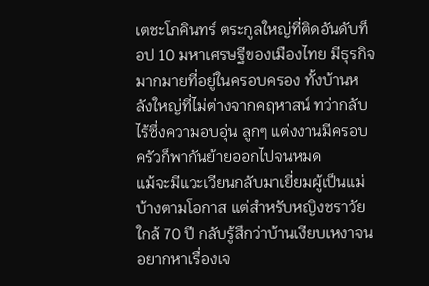เตชะโภคินทร์ ตระกูลใหญ่ที่ติดอันดับท็อป 10 มหาเศรษฐีของเมืองไทย มีธุรกิจมากมายที่อยู่ในครอบครอง ทั้งบ้านหลังใหญ่ที่ไม่ต่างจากคฤหาสน์ ทว่ากลับไร้ซึ่งความอบอุ่น ลูกๆ แต่งงานมีครอบครัวก็พากันย้ายออกไปจนหมด
แม้จะมีแวะเวียนกลับมาเยี่ยมผู้เป็นแม่บ้างตามโอกาส แต่สำหรับหญิงชราวัยใกล้ 70 ปี กลับรู้สึกว่าบ้านเงียบเหงาจนอยากหาเรื่องเจ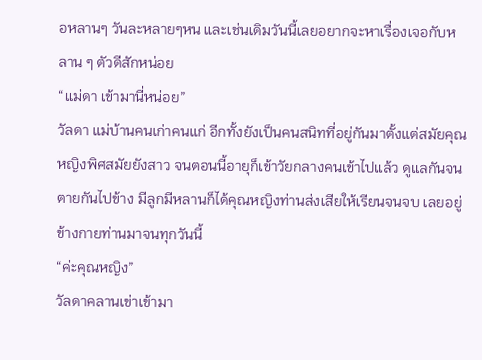อหลานๆ วันละหลายๆหน และเช่นเดิมวันนี้เลยอยากจะหาเรื่องเจอกับหลาน ๆ ตัวดีสักหน่อย
“แม่ดา เข้ามานี่หน่อย”
วัลดา แม่บ้านคนเก่าคนแก่ อีกทั้งยังเป็นคนสนิทที่อยู่กันมาตั้งแต่สมัยคุณหญิงพิศสมัยยังสาว จนตอนนี้อายุก็เข้าวัยกลางคนเข้าไปแล้ว ดูแลกันจนตายกันไปข้าง มีลูกมีหลานก็ได้คุณหญิงท่านส่งเสียให้เรียนจนจบ เลยอยู่ข้างกายท่านมาจนทุกวันนี้
“ค่ะคุณหญิง”
วัลดาคลานเข่าเข้ามา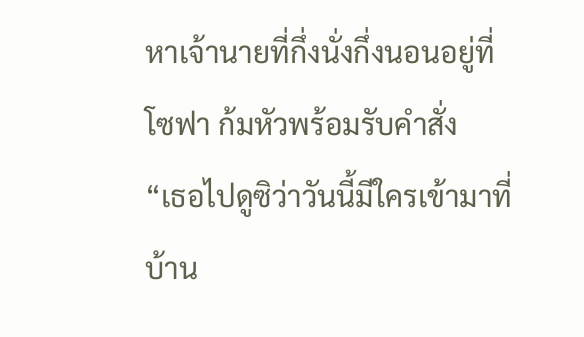หาเจ้านายที่กึ่งนั่งกึ่งนอนอยู่ที่โซฟา ก้มหัวพร้อมรับคำสั่ง
“เธอไปดูซิว่าวันนี้มีใครเข้ามาที่บ้าน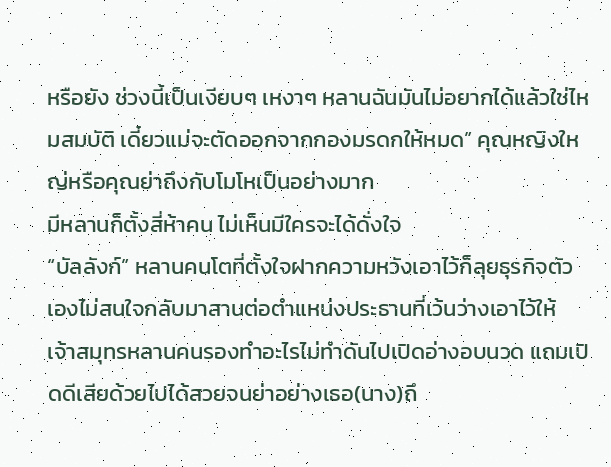หรือยัง ช่วงนี้เป็นเงียบๆ เหงาๆ หลานฉันมันไม่อยากได้แล้วใช่ไหมสมบัติ เดี๋ยวแม่จะตัดออกจากกองมรดกให้หมด” คุณหญิงใหญ่หรือคุณย่าถึงกับโมโหเป็นอย่างมาก
มีหลานก็ตั้งสี่ห้าคน ไม่เห็นมีใครจะได้ดั่งใจ
“บัลลังก์” หลานคนโตที่ตั้งใจฝากความหวังเอาไว้ก็ลุยธุรกิจตัวเองไม่สนใจกลับมาสานต่อตำแหน่งประธานที่เว้นว่างเอาไว้ให้
เจ้าสมุทรหลานคนรองทำอะไรไม่ทำดันไปเปิดอ่างอบนวด แถมเปิดดีเสียด้วยไปได้สวยจนย่าอย่างเธอ(นาง)ถึ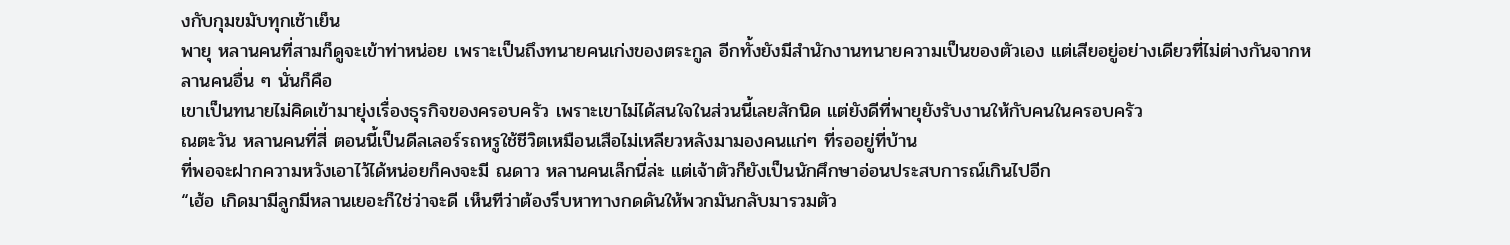งกับกุมขมับทุกเช้าเย็น
พายุ หลานคนที่สามก็ดูจะเข้าท่าหน่อย เพราะเป็นถึงทนายคนเก่งของตระกูล อีกทั้งยังมีสำนักงานทนายความเป็นของตัวเอง แต่เสียอยู่อย่างเดียวที่ไม่ต่างกันจากหลานคนอื่น ๆ นั่นก็คือ
เขาเป็นทนายไม่คิดเข้ามายุ่งเรื่องธุรกิจของครอบครัว เพราะเขาไม่ได้สนใจในส่วนนี้เลยสักนิด แต่ยังดีที่พายุยังรับงานให้กับคนในครอบครัว
ณตะวัน หลานคนที่สี่ ตอนนี้เป็นดีลเลอร์รถหรูใช้ชีวิตเหมือนเสือไม่เหลียวหลังมามองคนแก่ๆ ที่รออยู่ที่บ้าน
ที่พอจะฝากความหวังเอาไว้ได้หน่อยก็คงจะมี ณดาว หลานคนเล็กนี่ล่ะ แต่เจ้าตัวก็ยังเป็นนักศึกษาอ่อนประสบการณ์เกินไปอีก
“เฮ้อ เกิดมามีลูกมีหลานเยอะก็ใช่ว่าจะดี เห็นทีว่าต้องรีบหาทางกดดันให้พวกมันกลับมารวมตัว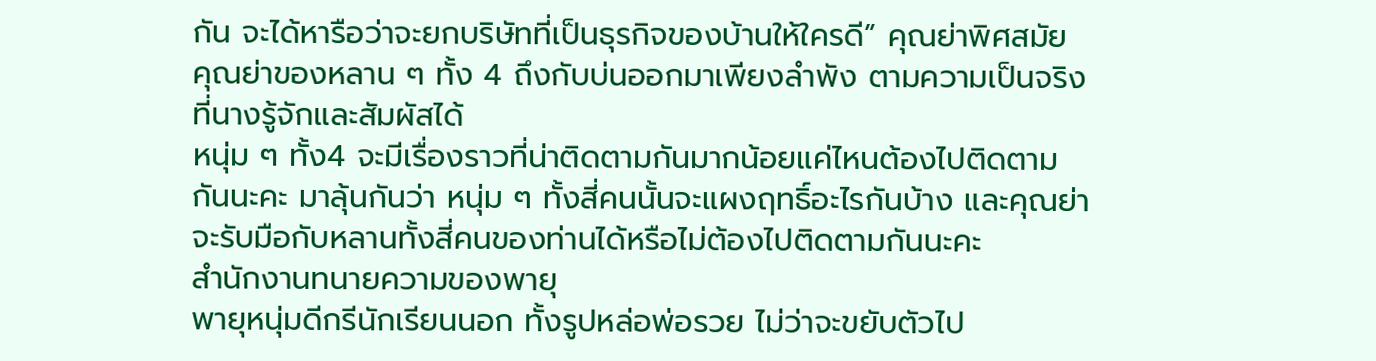กัน จะได้หารือว่าจะยกบริษัทที่เป็นธุรกิจของบ้านให้ใครดี” คุณย่าพิศสมัย คุณย่าของหลาน ๆ ทั้ง 4 ถึงกับบ่นออกมาเพียงลำพัง ตามความเป็นจริงที่นางรู้จักและสัมผัสได้
หนุ่ม ๆ ทั้ง4 จะมีเรื่องราวที่น่าติดตามกันมากน้อยแค่ไหนต้องไปติดตามกันนะคะ มาลุ้นกันว่า หนุ่ม ๆ ทั้งสี่คนนั้นจะแผงฤทธิ์อะไรกันบ้าง และคุณย่าจะรับมือกับหลานทั้งสี่คนของท่านได้หรือไม่ต้องไปติดตามกันนะคะ
สำนักงานทนายความของพายุ
พายุหนุ่มดีกรีนักเรียนนอก ทั้งรูปหล่อพ่อรวย ไม่ว่าจะขยับตัวไป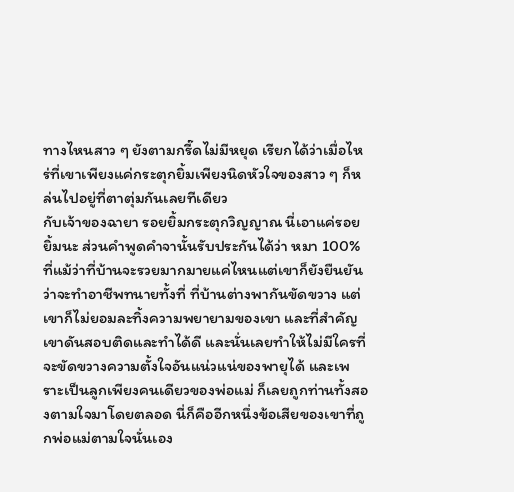ทางไหนสาว ๆ ยังตามกรี๊ดไม่มีหยุด เรียกได้ว่าเมื่อไหร่ที่เขาเพียงแค่กระตุกยิ้มเพียงนิดหัวใจของสาว ๆ ก็หล่นไปอยู่ที่ตาตุ่มกันเลยทีเดียว
กับเจ้าของฉายา รอยยิ้มกระตุกวิญญาณ นี่เอาแค่รอยยิ้มนะ ส่วนคำพูดคำจานั้นรับประกันได้ว่า หมา 100%
ที่แม้ว่าที่บ้านจะรวยมากมายแค่ไหนแต่เขาก็ยังยืนยันว่าจะทำอาชีพทนายทั้งที่ ที่บ้านต่างพากันขัดขวาง แต่เขาก็ไม่ยอมละทิ้งความพยายามของเขา และที่สำคัญเขาดันสอบติดและทำได้ดี และนั่นเลยทำให้ไม่มีใครที่จะขัดขวางความตั้งใจอันแน่วแน่ของพายุได้ และเพราะเป็นลูกเพียงคนเดียวของพ่อแม่ ก็เลยถูกท่านทั้งสองตามใจมาโดยตลอด นี่ก็คืออีกหนึ่งข้อเสียของเขาที่ถูกพ่อแม่ตามใจนั่นเอง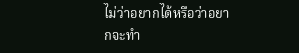ไม่ว่าอยากได้หรือว่าอยากจะทำ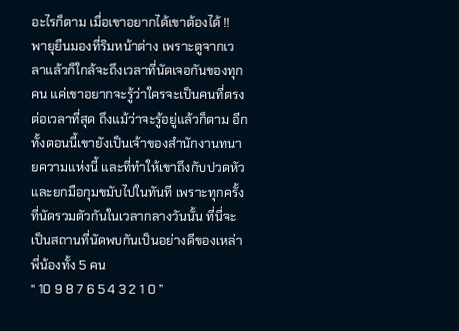อะไรก็ตาม เมื่อเขาอยากได้เขาต้องได้ !!
พายุยืนมองที่ริมหน้าต่าง เพราะดูจากเวลาแล้วก็ใกล้จะถึงเวลาที่นัดเจอกันของทุกคน แค่เขาอยากจะรู้ว่าใครจะเป็นคนที่ตรงต่อเวลาที่สุด ถึงแม้ว่าจะรู้อยู่แล้วก็ตาม อีกทั้งตอนนี้เขายังเป็นเจ้าของสำนักงานทนายความแห่งนี้ และที่ทำให้เขาถึงกับปวดหัวและยกมือกุมขมับไปในทันที เพราะทุกครั้งที่นัดรวมตัวกันในเวลากลางวันนั้น ที่นี่จะเป็นสถานที่นัดพบกันเป็นอย่างดีของเหล่าพี่น้องทั้ง 5 คน
“ 10 9 8 7 6 5 4 3 2 1 0 ”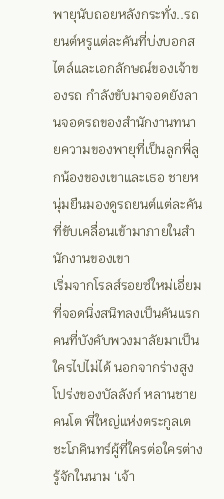พายุนับถอยหลังกระทั่ง..รถยนต์หรูแต่ละคันที่บ่งบอกสไตล์และเอกลักษณ์ของเจ้าของรถ กำลังขับมาจอดยังลานจอดรถของสำนักงานทนายความของพายุที่เป็นลูกพี่ลูกน้องของเขาและเธอ ชายหนุ่มยืนมองดูรถยนต์แต่ละคันที่ขับเคลื่อนเข้ามาภายในสำนักงานของเขา
เริ่มจากโรลส์รอยซ์ใหม่เอี่ยมที่จอดนิ่งสนิทลงเป็นคันแรก คนที่บังคับพวงมาลัยมาเป็นใครไปไม่ได้ นอกจากร่างสูงโปร่งของบัลลังก์ หลานชายคนโต พี่ใหญ่แห่งตระกูลเตชะโภคินทร์ผู้ที่ใครต่อใครต่างรู้จักในนาม ‘เจ้า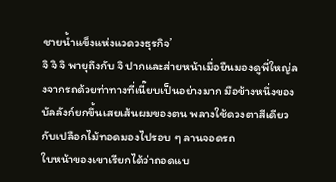ชายน้ำแข็งแห่งแวดวงธุรกิจ’
จิ จิ จิ พายุถึงกับ จิ ปากและส่ายหน้าเมื่อยืนมองดูพี่ใหญ่ลงจากรถด้วยท่าทางที่เนี๊ยบเป็นอย่างมาก มือข้างหนึ่งของบัลลังก์ยกขึ้นเสยเส้นผมของตน พลางใช้ดวงตาสีเดียวกับเปลือกไม้ทอดมองไปรอบ ๆ ลานจอดรถ
ใบหน้าของเขาเรียกได้ว่าถอดแบ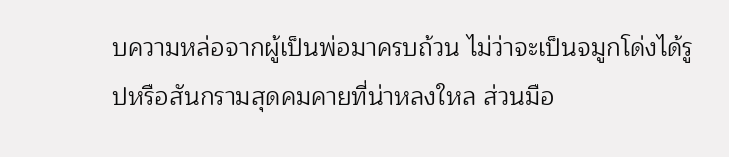บความหล่อจากผู้เป็นพ่อมาครบถ้วน ไม่ว่าจะเป็นจมูกโด่งได้รูปหรือสันกรามสุดคมคายที่น่าหลงใหล ส่วนมือ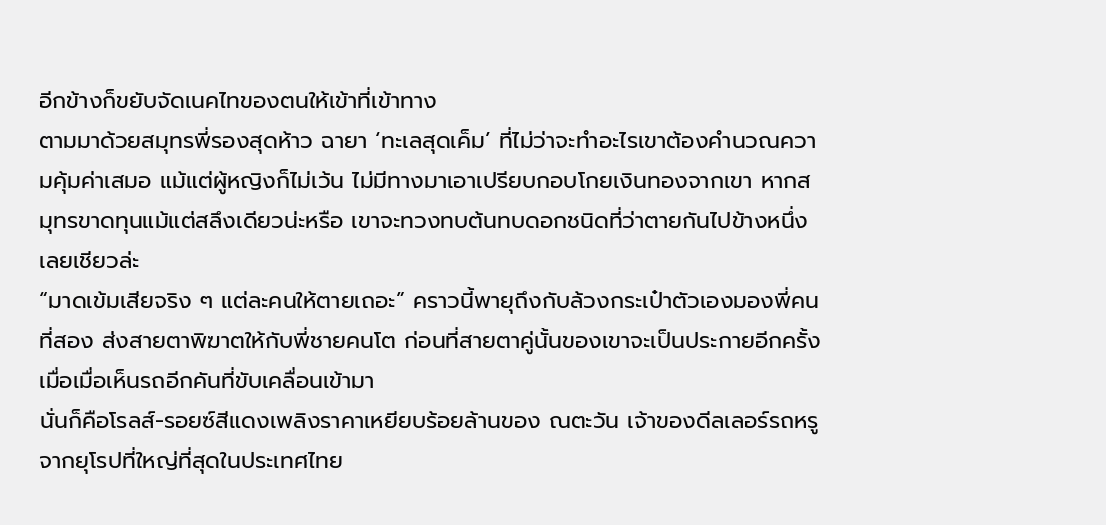อีกข้างก็ขยับจัดเนคไทของตนให้เข้าที่เข้าทาง
ตามมาด้วยสมุทรพี่รองสุดห้าว ฉายา ‘ทะเลสุดเค็ม’ ที่ไม่ว่าจะทำอะไรเขาต้องคำนวณความคุ้มค่าเสมอ แม้แต่ผู้หญิงก็ไม่เว้น ไม่มีทางมาเอาเปรียบกอบโกยเงินทองจากเขา หากสมุทรขาดทุนแม้แต่สลึงเดียวน่ะหรือ เขาจะทวงทบต้นทบดอกชนิดที่ว่าตายกันไปข้างหนึ่งเลยเชียวล่ะ
“มาดเข้มเสียจริง ๆ แต่ละคนให้ตายเถอะ” คราวนี้พายุถึงกับล้วงกระเป๋าตัวเองมองพี่คนที่สอง ส่งสายตาพิฆาตให้กับพี่ชายคนโต ก่อนที่สายตาคู่นั้นของเขาจะเป็นประกายอีกครั้งเมื่อเมื่อเห็นรถอีกคันที่ขับเคลื่อนเข้ามา
นั่นก็คือโรลส์-รอยซ์สีแดงเพลิงราคาเหยียบร้อยล้านของ ณตะวัน เจ้าของดีลเลอร์รถหรูจากยุโรปที่ใหญ่ที่สุดในประเทศไทย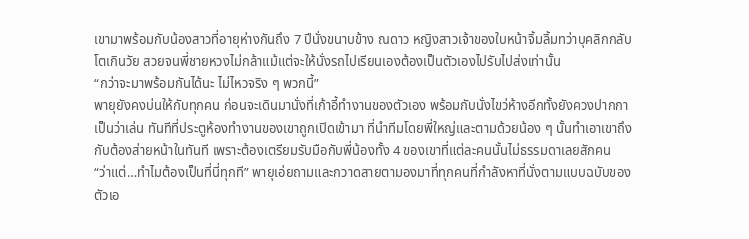เขามาพร้อมกับน้องสาวที่อายุห่างกันถึง 7 ปีนั่งขนาบข้าง ณดาว หญิงสาวเจ้าของใบหน้าจิ้มลิ้มทว่าบุคลิกกลับโตเกินวัย สวยจนพี่ชายหวงไม่กล้าแม้แต่จะให้นั่งรถไปเรียนเองต้องเป็นตัวเองไปรับไปส่งเท่านั้น
“กว่าจะมาพร้อมกันได้นะ ไม่ไหวจริง ๆ พวกนี้”
พายุยังคงบ่นให้กับทุกคน ก่อนจะเดินมานั่งที่เก้าอี้ทำงานของตัวเอง พร้อมกับนั่งไขว่ห้างอีกทั้งยังควงปากกาเป็นว่าเล่น ทันทีที่ประตูห้องทำงานของเขาถูกเปิดเข้ามา ที่นำทีมโดยพี่ใหญ่และตามด้วยน้อง ๆ นั้นทำเอาเขาถึงกับต้องส่ายหน้าในทันที เพราะต้องเตรียมรับมือกับพี่น้องทั้ง 4 ของเขาที่แต่ละคนนั้นไม่ธรรมดาเลยสักคน
“ว่าแต่…ทำไมต้องเป็นที่นี่ทุกที” พายุเอ่ยถามและกวาดสายตามองมาที่ทุกคนที่กำลังหาที่นั่งตามแบบฉบับของตัวเอ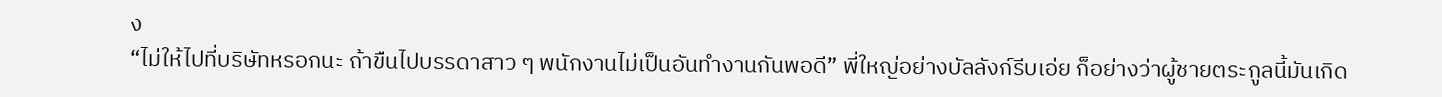ง
“ไม่ให้ไปที่บริษัทหรอกนะ ถ้าขืนไปบรรดาสาว ๆ พนักงานไม่เป็นอันทำงานกันพอดี” พี่ใหญ่อย่างบัลลังก์รีบเอ่ย ก็อย่างว่าผู้ชายตระกูลนี้มันเกิด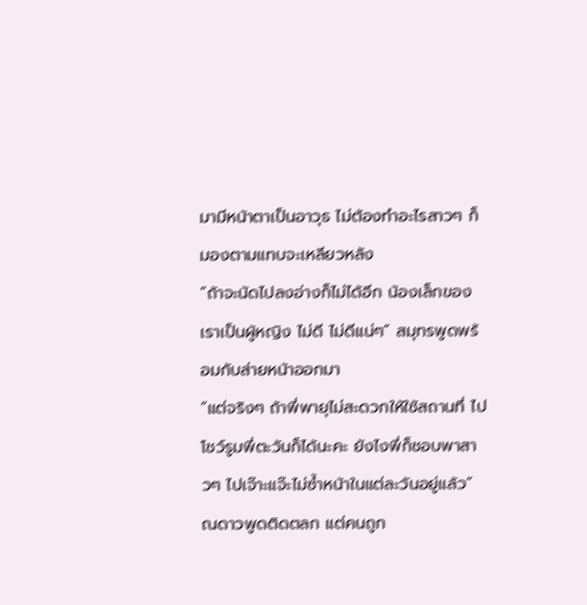มามีหน้าตาเป็นอาวุธ ไม่ต้องทำอะไรสาวๆ ก็มองตามแทบจะเหลียวหลัง
“ถ้าจะนัดไปลงอ่างก็ไม่ได้อีก น้องเล็กของเราเป็นผู้หญิง ไม่ดี ไม่ดีแน่ๆ” สมุทรพูดพร้อมกับส่ายหน้าออกมา
“แต่จริงๆ ถ้าพี่พายุไม่สะดวกให้ใช้สถานที่ ไปโชว์รูมพี่ตะวันก็ได้นะคะ ยังไงพี่ก็ชอบพาสาวๆ ไปเจ๊าะแจ๊ะไม่ซ้ำหน้าในแต่ละวันอยู่แล้ว” ณดาวพูดติดตลก แต่คนถูก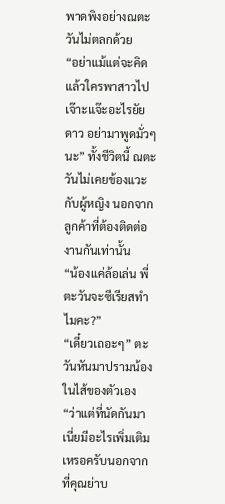พาดพิงอย่างณตะวันไม่ตลกด้วย
“อย่าแม้แต่จะคิด แล้วใครพาสาวไปเจ๊าะแจ๊ะอะไรยัยดาว อย่ามาพูดมั่วๆ นะ” ทั้งชีวิตนี้ ณตะวันไม่เคยข้องแวะกับผู้หญิง นอกจากลูกค้าที่ต้องติดต่องานกันเท่านั้น
“น้องแค่ล้อเล่น พี่ตะวันจะซีเรียสทำไมคะ?”
“เดี๋ยวเถอะๆ” ตะวันหันมาปรามน้องในไส้ของตัวเอง
“ว่าแต่ที่นัดกันมาเนี่ยมีอะไรเพิ่มเติมเหรอครับนอกจากที่คุณย่าบ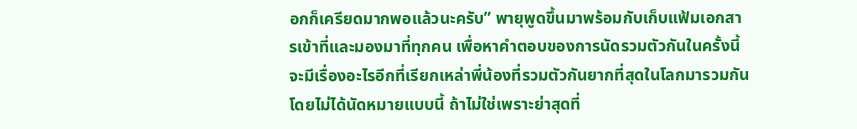อกก็เครียดมากพอแล้วนะครับ” พายุพูดขึ้นมาพร้อมกับเก็บแฟ้มเอกสารเข้าที่และมองมาที่ทุกคน เพื่อหาคำตอบของการนัดรวมตัวกันในครั้งนี้
จะมีเรื่องอะไรอีกที่เรียกเหล่าพี่น้องที่รวมตัวกันยากที่สุดในโลกมารวมกันโดยไม่ได้นัดหมายแบบนี้ ถ้าไม่ใช่เพราะย่าสุดที่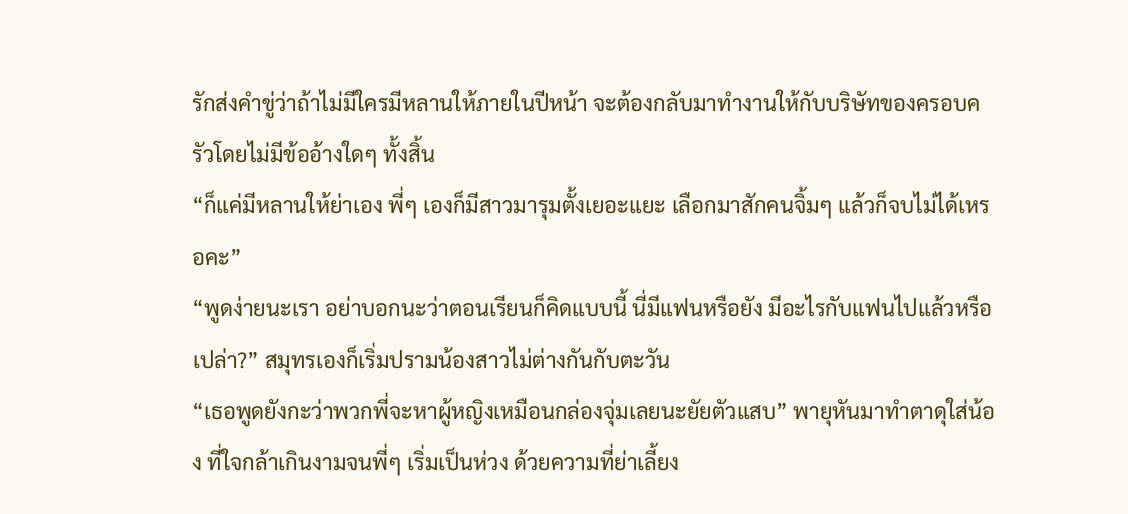รักส่งคำขู่ว่าถ้าไม่มีใครมีหลานให้ภายในปีหน้า จะต้องกลับมาทำงานให้กับบริษัทของครอบครัวโดยไม่มีข้ออ้างใดๆ ทั้งสิ้น
“ก็แค่มีหลานให้ย่าเอง พี่ๆ เองก็มีสาวมารุมตั้งเยอะแยะ เลือกมาสักคนจิ้มๆ แล้วก็จบไม่ได้เหรอคะ”
“พูดง่ายนะเรา อย่าบอกนะว่าตอนเรียนก็คิดแบบนี้ นี่มีแฟนหรือยัง มีอะไรกับแฟนไปแล้วหรือเปล่า?” สมุทรเองก็เริ่มปรามน้องสาวไม่ต่างกันกับตะวัน
“เธอพูดยังกะว่าพวกพี่จะหาผู้หญิงเหมือนกล่องจุ่มเลยนะยัยตัวแสบ” พายุหันมาทำตาดุใส่น้อง ที่ใจกล้าเกินงามจนพี่ๆ เริ่มเป็นห่วง ด้วยความที่ย่าเลี้ยง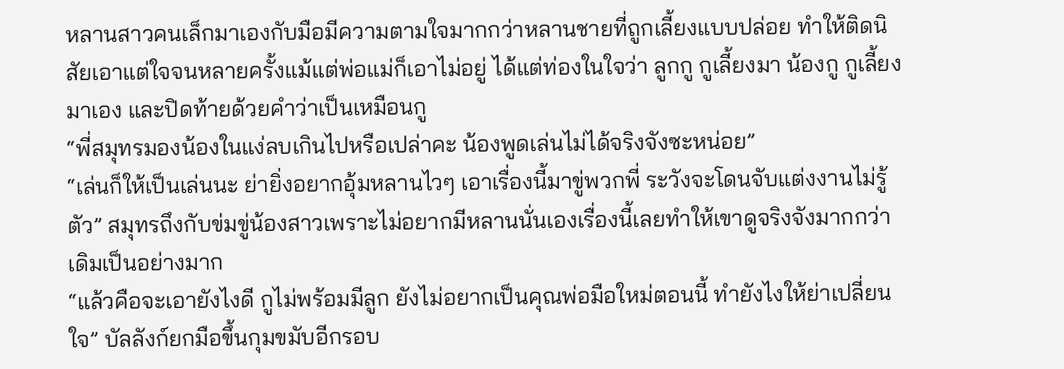หลานสาวคนเล็กมาเองกับมือมีความตามใจมากกว่าหลานชายที่ถูกเลี้ยงแบบปล่อย ทำให้ติดนิสัยเอาแต่ใจจนหลายครั้งแม้แต่พ่อแม่ก็เอาไม่อยู่ ได้แต่ท่องในใจว่า ลูกกู กูเลี้ยงมา น้องกู กูเลี้ยงมาเอง และปิดท้ายด้วยคำว่าเป็นเหมือนกู
“พี่สมุทรมองน้องในแง่ลบเกินไปหรือเปล่าคะ น้องพูดเล่นไม่ได้จริงจังซะหน่อย”
“เล่นก็ให้เป็นเล่นนะ ย่ายิ่งอยากอุ้มหลานไวๆ เอาเรื่องนี้มาขู่พวกพี่ ระวังจะโดนจับแต่งงานไม่รู้ตัว” สมุทรถึงกับข่มขู่น้องสาวเพราะไม่อยากมีหลานนั่นเองเรื่องนี้เลยทำให้เขาดูจริงจังมากกว่าเดิมเป็นอย่างมาก
“แล้วคือจะเอายังไงดี กูไม่พร้อมมีลูก ยังไม่อยากเป็นคุณพ่อมือใหม่ตอนนี้ ทำยังไงให้ย่าเปลี่ยนใจ” บัลลังก์ยกมือขึ้นกุมขมับอีกรอบ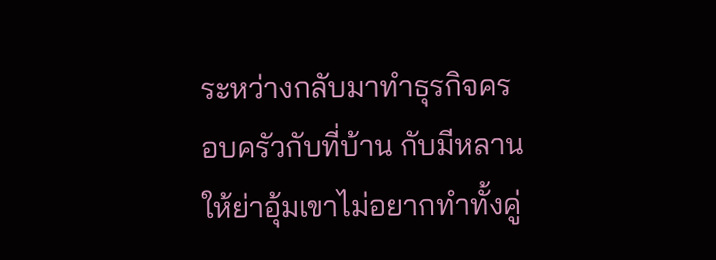ระหว่างกลับมาทำธุรกิจครอบครัวกับที่บ้าน กับมีหลานให้ย่าอุ้มเขาไม่อยากทำทั้งคู่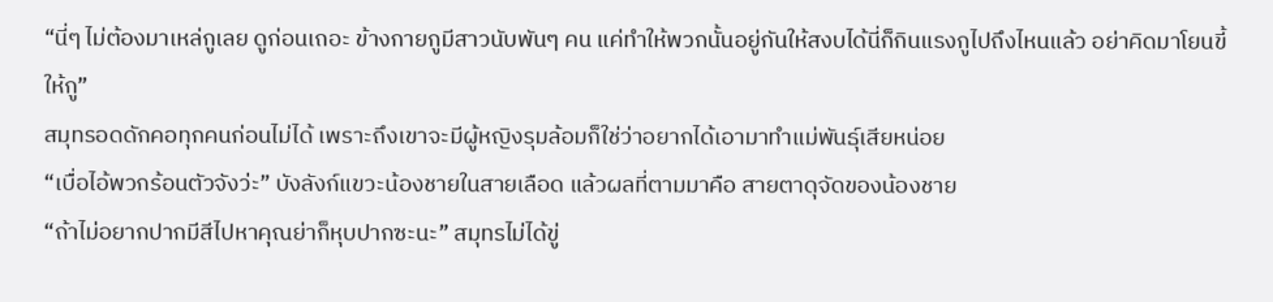“นี่ๆ ไม่ต้องมาเหล่กูเลย ดูก่อนเถอะ ข้างกายกูมีสาวนับพันๆ คน แค่ทำให้พวกนั้นอยู่กันให้สงบได้นี่ก็กินแรงกูไปถึงไหนแล้ว อย่าคิดมาโยนขี้ให้กู”
สมุทรอดดักคอทุกคนก่อนไม่ได้ เพราะถึงเขาจะมีผู้หญิงรุมล้อมก็ใช่ว่าอยากได้เอามาทำแม่พันธุ์เสียหน่อย
“เบื่อไอ้พวกร้อนตัวจังว่ะ” บังลังก์แขวะน้องชายในสายเลือด แล้วผลที่ตามมาคือ สายตาดุจัดของน้องชาย
“ถ้าไม่อยากปากมีสีไปหาคุณย่าก็หุบปากซะนะ” สมุทรไม่ได้ขู่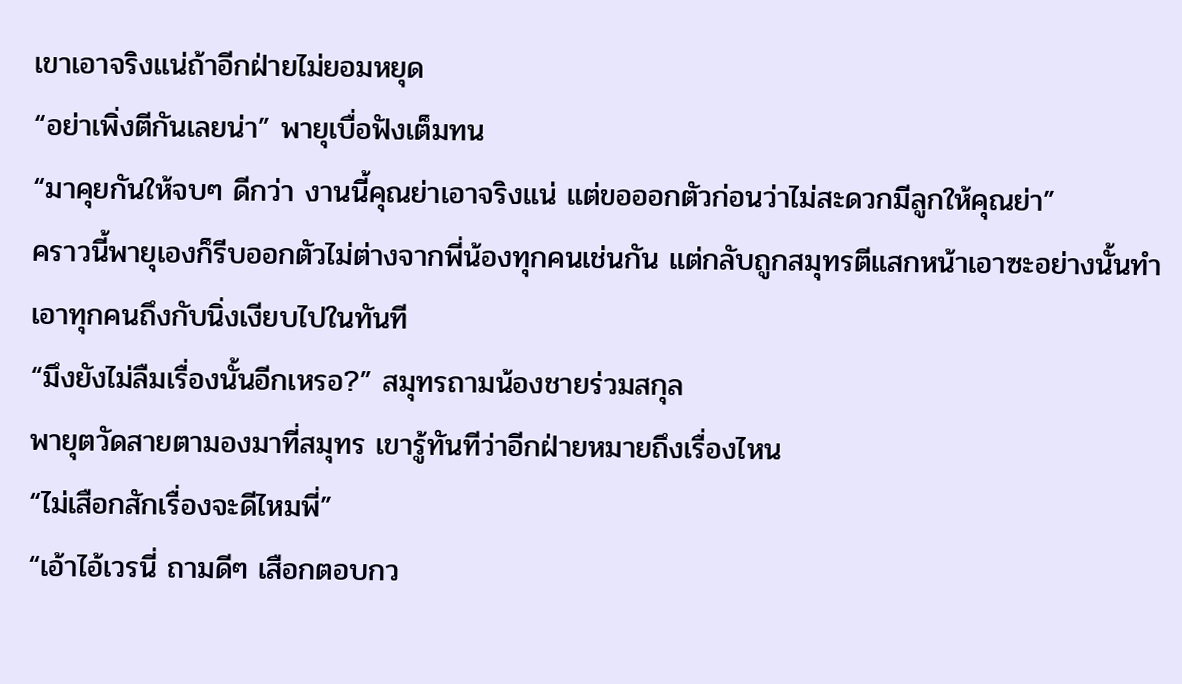เขาเอาจริงแน่ถ้าอีกฝ่ายไม่ยอมหยุด
“อย่าเพิ่งตีกันเลยน่า” พายุเบื่อฟังเต็มทน
“มาคุยกันให้จบๆ ดีกว่า งานนี้คุณย่าเอาจริงแน่ แต่ขอออกตัวก่อนว่าไม่สะดวกมีลูกให้คุณย่า”
คราวนี้พายุเองก็รีบออกตัวไม่ต่างจากพี่น้องทุกคนเช่นกัน แต่กลับถูกสมุทรตีแสกหน้าเอาซะอย่างนั้นทำเอาทุกคนถึงกับนิ่งเงียบไปในทันที
“มึงยังไม่ลืมเรื่องนั้นอีกเหรอ?” สมุทรถามน้องชายร่วมสกุล
พายุตวัดสายตามองมาที่สมุทร เขารู้ทันทีว่าอีกฝ่ายหมายถึงเรื่องไหน
“ไม่เสือกสักเรื่องจะดีไหมพี่”
“เอ้าไอ้เวรนี่ ถามดีๆ เสือกตอบกว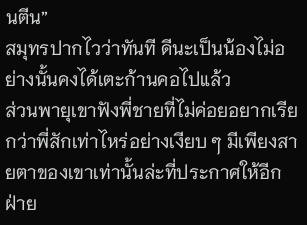นตีน”
สมุทรปากไวว่าทันที ดีนะเป็นน้องไม่อย่างนั้นคงได้เตะก้านคอไปแล้ว
ส่วนพายุเขาฟังพี่ชายที่ไม่ค่อยอยากเรียกว่าพี่สักเท่าไหร่อย่างเงียบ ๆ มีเพียงสายตาของเขาเท่านั้นล่ะที่ประกาศให้อีกฝ่าย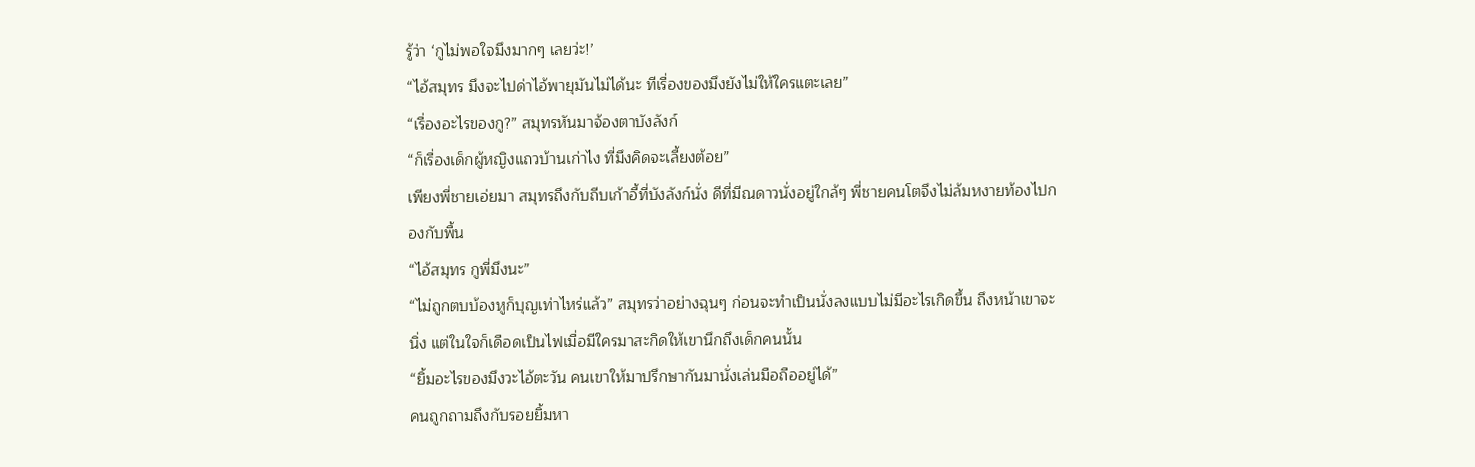รู้ว่า ‘กูไม่พอใจมึงมากๆ เลยว่ะ!’
“ไอ้สมุทร มึงจะไปด่าไอ้พายุมันไม่ได้นะ ทีเรื่องของมึงยังไม่ให้ใครแตะเลย”
“เรื่องอะไรของกู?” สมุทรหันมาจ้องตาบังลังก์
“ก็เรื่องเด็กผู้หญิงแถวบ้านเก่าไง ที่มึงคิดจะเลี้ยงต้อย”
เพียงพี่ชายเอ่ยมา สมุทรถึงกับถีบเก้าอี้ที่บังลังก์นั่ง ดีที่มีณดาวนั่งอยู่ใกล้ๆ พี่ชายคนโตจึงไม่ล้มหงายท้องไปกองกับพื้น
“ไอ้สมุทร กูพี่มึงนะ”
“ไม่ถูกตบบ้องหูก็บุญเท่าไหร่แล้ว” สมุทรว่าอย่างฉุนๆ ก่อนจะทำเป็นนั่งลงแบบไม่มีอะไรเกิดขึ้น ถึงหน้าเขาจะนิ่ง แต่ในใจก็เดือดเป็นไฟเมื่อมีใครมาสะกิดให้เขานึกถึงเด็กคนนั้น
“ยิ้มอะไรของมึงวะไอ้ตะวัน คนเขาให้มาปรึกษากันมานั่งเล่นมือถืออยู่ได้”
คนถูกถามถึงกับรอยยิ้มหา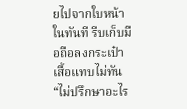ยไปจากใบหน้าในทันที รีบเก็บมือถือลงกระเป๋าเสื้อแทบไม่ทัน
“ไม่ปรึกษาอะไร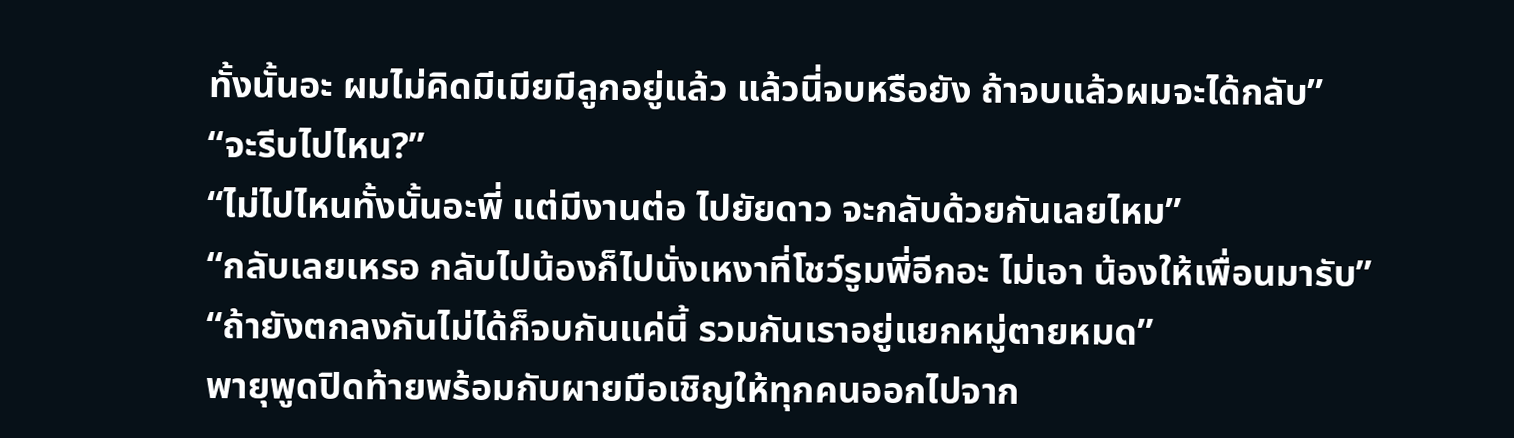ทั้งนั้นอะ ผมไม่คิดมีเมียมีลูกอยู่แล้ว แล้วนี่จบหรือยัง ถ้าจบแล้วผมจะได้กลับ”
“จะรีบไปไหน?”
“ไม่ไปไหนทั้งนั้นอะพี่ แต่มีงานต่อ ไปยัยดาว จะกลับด้วยกันเลยไหม”
“กลับเลยเหรอ กลับไปน้องก็ไปนั่งเหงาที่โชว์รูมพี่อีกอะ ไม่เอา น้องให้เพื่อนมารับ”
“ถ้ายังตกลงกันไม่ได้ก็จบกันแค่นี้ รวมกันเราอยู่แยกหมู่ตายหมด”
พายุพูดปิดท้ายพร้อมกับผายมือเชิญให้ทุกคนออกไปจาก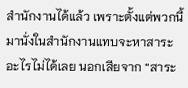สำนักงานได้แล้ว เพราะตั้งแต่พวกนี้มานั่งในสำนักงานแทบจะหาสาระอะไรไม่ได้เลย นอกเสียจาก “สาระ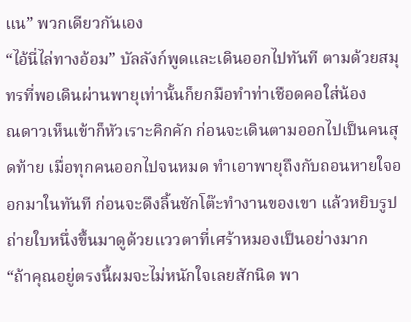แน” พวกเดียวกันเอง
“ไอ้นี่ไล่ทางอ้อม” บัลลังก์พูดและเดินออกไปทันที ตามด้วยสมุทรที่พอเดินผ่านพายุเท่านั้นก็ยกมือทำท่าเชือดคอใส่น้อง
ณดาวเห็นเข้าก็หัวเราะคิกคัก ก่อนจะเดินตามออกไปเป็นคนสุดท้าย เมื่อทุกคนออกไปจนหมด ทำเอาพายุถึงกับถอนหายใจออกมาในทันที ก่อนจะดึงลิ้นชักโต๊ะทำงานของเขา แล้วหยิบรูปถ่ายใบหนึ่งขึ้นมาดูด้วยแววตาที่เศร้าหมองเป็นอย่างมาก
“ถ้าคุณอยู่ตรงนี้ผมจะไม่หนักใจเลยสักนิด พา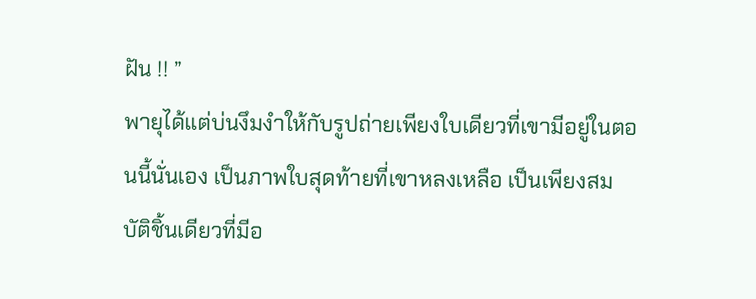ฝัน !! ”
พายุได้แต่บ่นงึมงำให้กับรูปถ่ายเพียงใบเดียวที่เขามีอยู่ในตอนนี้นั่นเอง เป็นภาพใบสุดท้ายที่เขาหลงเหลือ เป็นเพียงสมบัติชิ้นเดียวที่มีอ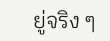ยู่จริง ๆ